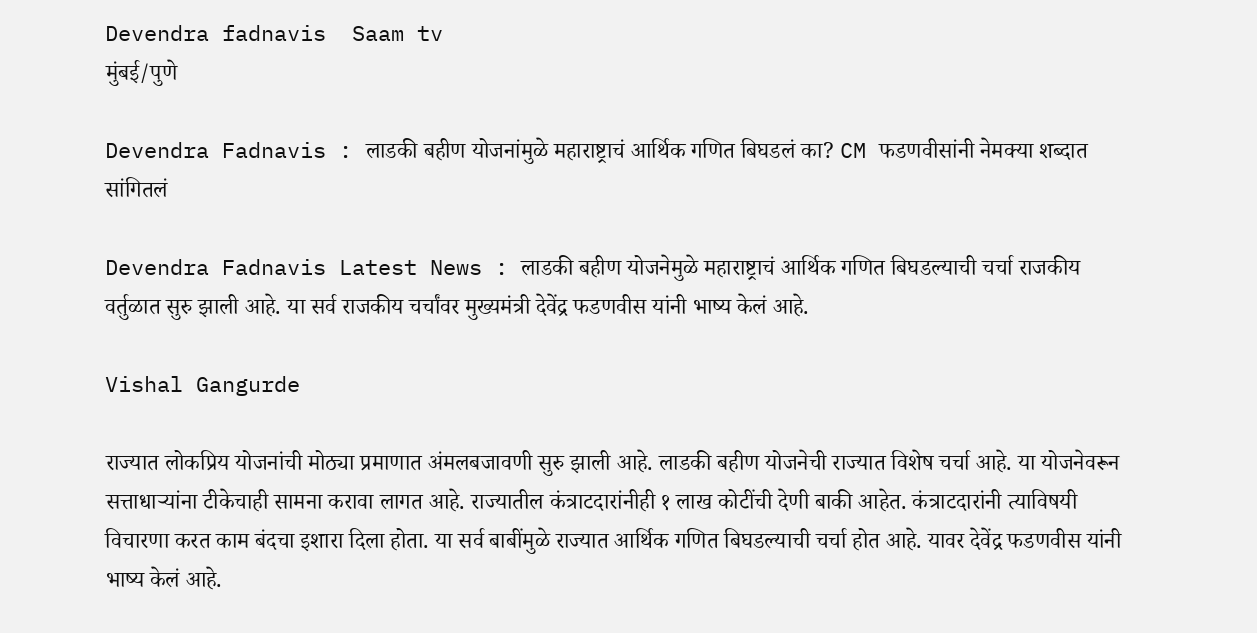Devendra fadnavis  Saam tv
मुंबई/पुणे

Devendra Fadnavis : लाडकी बहीण योजनांमुळे महाराष्ट्राचं आर्थिक गणित बिघडलं का? CM फडणवीसांनी नेमक्या शब्दात सांगितलं

Devendra Fadnavis Latest News : लाडकी बहीण योजनेमुळे महाराष्ट्राचं आर्थिक गणित बिघडल्याची चर्चा राजकीय वर्तुळात सुरु झाली आहे. या सर्व राजकीय चर्चांवर मुख्यमंत्री देवेंद्र फडणवीस यांनी भाष्य केलं आहे.

Vishal Gangurde

राज्यात लोकप्रिय योजनांची मोठ्या प्रमाणात अंमलबजावणी सुरु झाली आहे. लाडकी बहीण योजनेची राज्यात विशेष चर्चा आहे. या योजनेवरून सत्ताधाऱ्यांना टीकेचाही सामना करावा लागत आहे. राज्यातील कंत्राटदारांनीही १ लाख कोटींची देणी बाकी आहेत. कंत्राटदारांनी त्याविषयी विचारणा करत काम बंदचा इशारा दिला होता. या सर्व बाबींमुळे राज्यात आर्थिक गणित बिघडल्याची चर्चा होत आहे. यावर देवेंद्र फडणवीस यांनी भाष्य केलं आहे.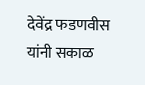देवेंद्र फडणवीस यांनी सकाळ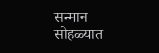सन्मान सोहळ्यात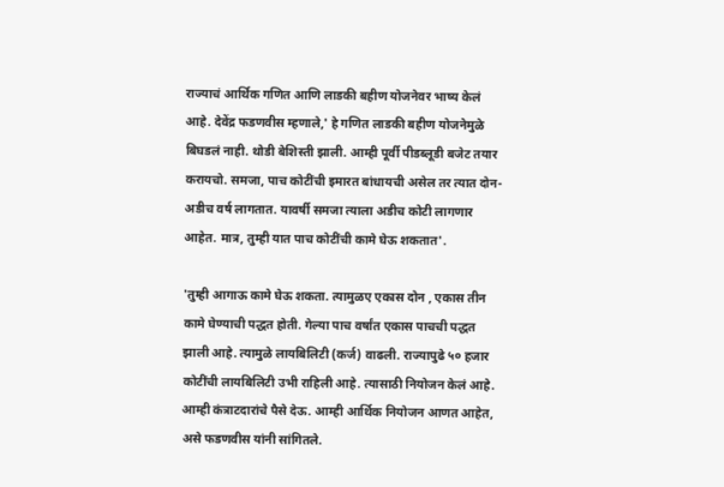राज्याचं आर्थिक गणित आणि लाडकी बहीण योजनेवर भाष्य केलं आहे. देवेंद्र फडणवीस म्हणाले,' हे गणित लाडकी बहीण योजनेमुळे बिघडलं नाही. थोडी बेशिस्ती झाली. आम्ही पूर्वी पीडब्लूडी बजेट तयार करायचो. समजा, पाच कोटींची इमारत बांधायची असेल तर त्यात दोन-अडीच वर्ष लागतात. यावर्षी समजा त्याला अडीच कोटी लागणार आहेत. मात्र, तुम्ही यात पाच कोटींची कामे घेऊ शकतात'.

'तुम्ही आगाऊ कामे घेऊ शकता. त्यामुळए एकास दोन , एकास तीन कामे घेण्याची पद्धत होती. गेल्या पाच वर्षांत एकास पाचची पद्धत झाली आहे. त्यामुळे लायबिलिटी (कर्ज) वाढली. राज्यापुढे ५० हजार कोटींची लायबिलिटी उभी राहिली आहे. त्यासाठी नियोजन केलं आहे. आम्ही कंत्राटदारांचे पैसे देऊ. आम्ही आर्थिक नियोजन आणत आहेत, असे फडणवीस यांनी सांगितले.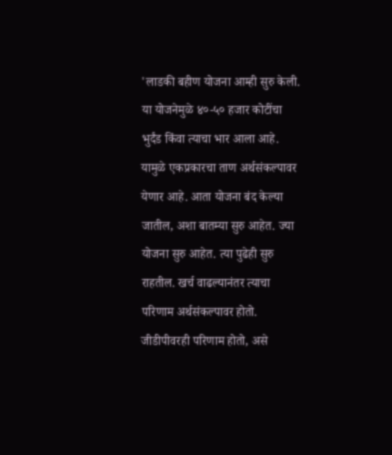'लाडकी बहीण योजना आम्ही सुरु केली. या योजनेमुळे ४०-५० हजार कोटींचा भुर्दंड किंवा त्याचा भार आला आहे. यामुळे एकप्रकारचा ताण अर्थसंकल्पावर येणार आहे. आता योजना बंद केल्या जातील, अशा बातम्या सुरु आहेत. ज्या योजना सुरु आहेत. त्या पुढेही सुरु राहतील. खर्च वाढल्यानंतर त्याचा परिणाम अर्थसंकल्पावर होतो. जीडीपीवरही परिणाम होतो, असे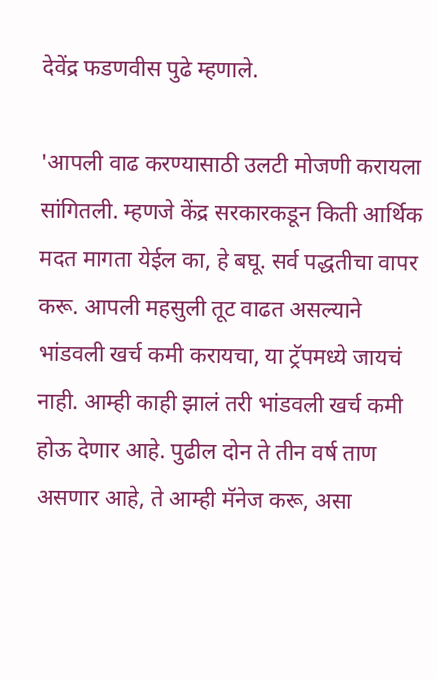देवेंद्र फडणवीस पुढे म्हणाले.

'आपली वाढ करण्यासाठी उलटी मोजणी करायला सांगितली. म्हणजे केंद्र सरकारकडून किती आर्थिक मदत मागता येईल का, हे बघू. सर्व पद्धतीचा वापर करू. आपली महसुली तूट वाढत असल्याने भांडवली खर्च कमी करायचा, या ट्रॅपमध्ये जायचं नाही. आम्ही काही झालं तरी भांडवली खर्च कमी होऊ देणार आहे. पुढील दोन ते तीन वर्ष ताण असणार आहे, ते आम्ही मॅनेज करू, असा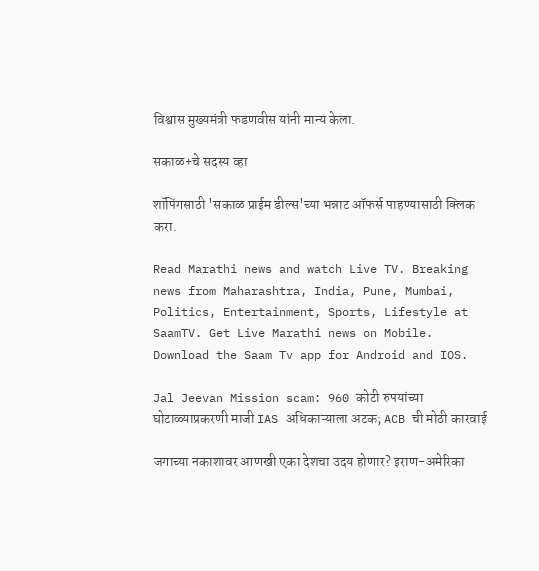विश्वास मुख्यमंत्री फडणवीस यांनी मान्य केला.

सकाळ+चे सदस्य व्हा

शॉपिंगसाठी 'सकाळ प्राईम डील्स'च्या भन्नाट ऑफर्स पाहण्यासाठी क्लिक करा.

Read Marathi news and watch Live TV. Breaking news from Maharashtra, India, Pune, Mumbai, Politics, Entertainment, Sports, Lifestyle at SaamTV. Get Live Marathi news on Mobile. Download the Saam Tv app for Android and IOS.

Jal Jeevan Mission scam: 960 कोटी रुपयांच्या घोटाळ्याप्रकरणी माजी IAS अधिकाऱ्याला अटक; ACB ची मोठी कारवाई

जगाच्या नकाशावर आणखी एका देशचा उदय होणार? इराण-अमेरिका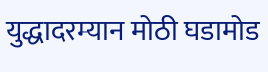युद्धादरम्यान मोठी घडामोड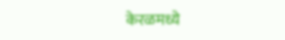केरळमध्ये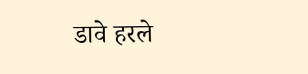डावे हरले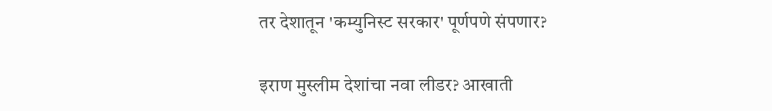तर देशातून 'कम्युनिस्ट सरकार' पूर्णपणे संपणार?

इराण मुस्लीम देशांचा नवा लीडर? आखाती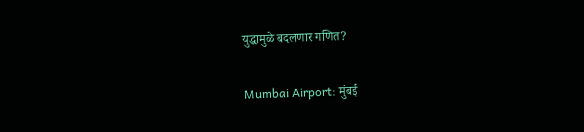युद्धामुळे बदलणार गणित?

Mumbai Airport: मुंबई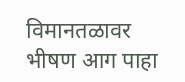विमानतळावर भीषण आग पाहा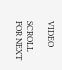VIDEO

SCROLL FOR NEXT